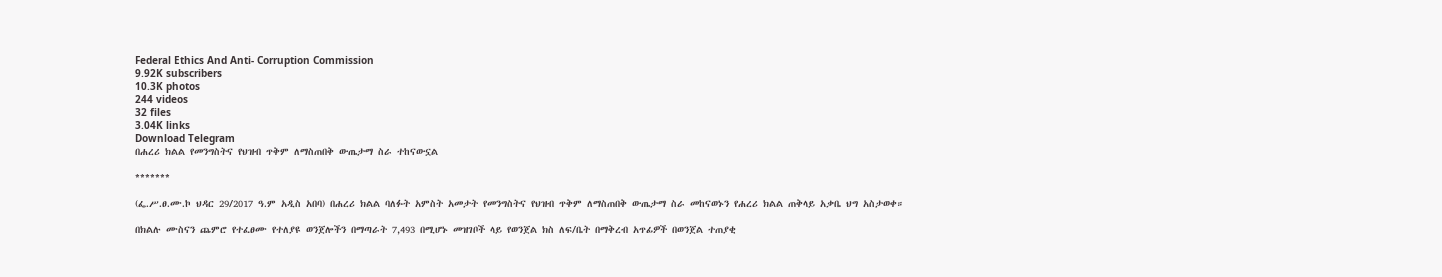Federal Ethics And Anti- Corruption Commission
9.92K subscribers
10.3K photos
244 videos
32 files
3.04K links
Download Telegram
በሐረሪ ክልል የመንግስትና የህዝብ ጥቅም ለማስጠበቅ ውጤታማ ስራ ተከናውኗል

*******

(ፌ.ሥ.ፀ.ሙ.ኮ ህዳር 29/2017 ዓ.ም አዲስ አበባ) በሐረሪ ክልል ባለፉት አምስት አመታት የመንግስትና የህዝብ ጥቅም ለማስጠበቅ ውጤታማ ስራ መከናወኑን የሐረሪ ክልል ጠቅላይ አቃቤ ህግ አስታወቀ።

በክልሉ ሙስናን ጨምሮ የተፈፀሙ የተለያዩ ወንጀሎችን በማጣራት 7,493 በሚሆኑ መዝገቦች ላይ የወንጀል ክስ ለፍ/ቤት በማቅረብ አጥፊዎች በወንጀል ተጠያቂ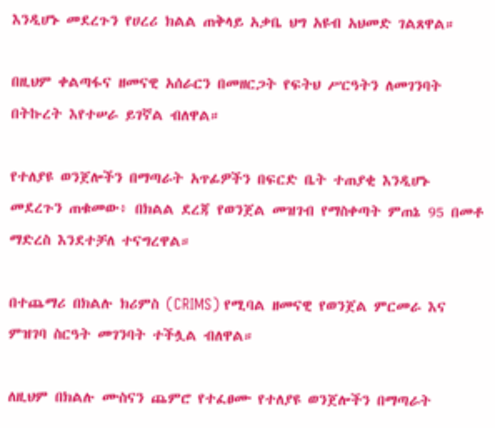እንዲሆኑ መደረጉን የሀረሪ ክልል ጠቅላይ አቃቤ ህግ አዩብ አህመድ ገልጸዋል።

በዚህም ቀልጣፋና ዘመናዊ አሰራርን በመዘርጋት የፍትህ ሥርዓትን ለመገንባት በትኩረት እየተሠራ ይገኛል ብለዋል።

የተለያዩ ወንጀሎችን በማጣራት አጥፊዎችን በፍርድ ቤት ተጠያቂ እንዲሆኑ መደረጉን ጠቁመው፥ በክልል ደረጃ የወንጀል መዝገብ የማስቀጣት ምጠኔ 95 በመቶ ማድረስ እንደተቻለ ተናግረዋል።

በተጨማሪ በክልሉ ክሪምስ (CRIMS) የሚባል ዘመናዊ የወንጀል ምርመራ እና ምዝገባ ስርዓት መገንባት ተችሏል ብለዋል።

ለዚህም በክልሉ ሙስናን ጨምሮ የተፈፀሙ የተለያዩ ወንጀሎችን በማጣራት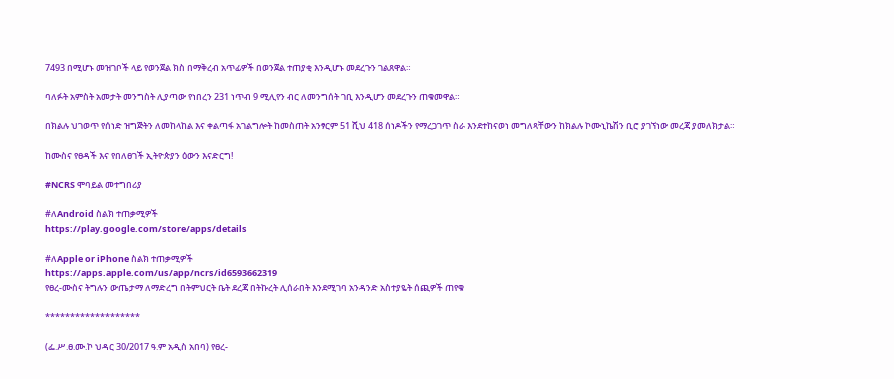7493 በሚሆኑ መዝገቦች ላይ የወንጀል ክስ በማቅረብ አጥፊዎች በወንጀል ተጠያቂ እንዲሆኑ መደረጉን ገልጸዋል።

ባለፉት አምስት አመታት መንግስት ሊያጣው የነበረን 231 ነጥብ 9 ሚሊየን ብር ለመንግሰት ገቢ እንዲሆን መደረጉን ጠቁመዋል።

በክልሉ ህገወጥ የሰነድ ዝግጅትን ለመከላከል እና ቀልጣፋ አገልግሎት ከመስጠት አንፃርም 51 ሺህ 418 ሰነዶችን የማረጋገጥ ስራ እንደተከናወነ መግለጻቸውን ከክልሉ ኮሙኒኬሽን ቢሮ ያገኘነው መረጃ ያመለክታል።

ከሙስና የፀዳች እና የበለፀገች ኢትዮጵያን ዕውን እናድርግ!

#NCRS ሞባይል መተግበሪያ

#ለAndroid ስልክ ተጠቃሚዎች
https://play.google.com/store/apps/details

#ለApple or iPhone ስልክ ተጠቃሚዎች
https://apps.apple.com/us/app/ncrs/id6593662319
የፀረ-ሙስና ትግሉን ውጤታማ ለማድረግ በትምህርት ቤት ደረጃ በትኩረት ሊሰራበት እንደሚገባ አንዳንድ አስተያዬት ሰጪዎች ጠየቁ

*******************

(ፌ.ሥ.ፀ.ሙ.ኮ ህዳር 30/2017 ዓ.ም አዲስ አበባ) የፀረ-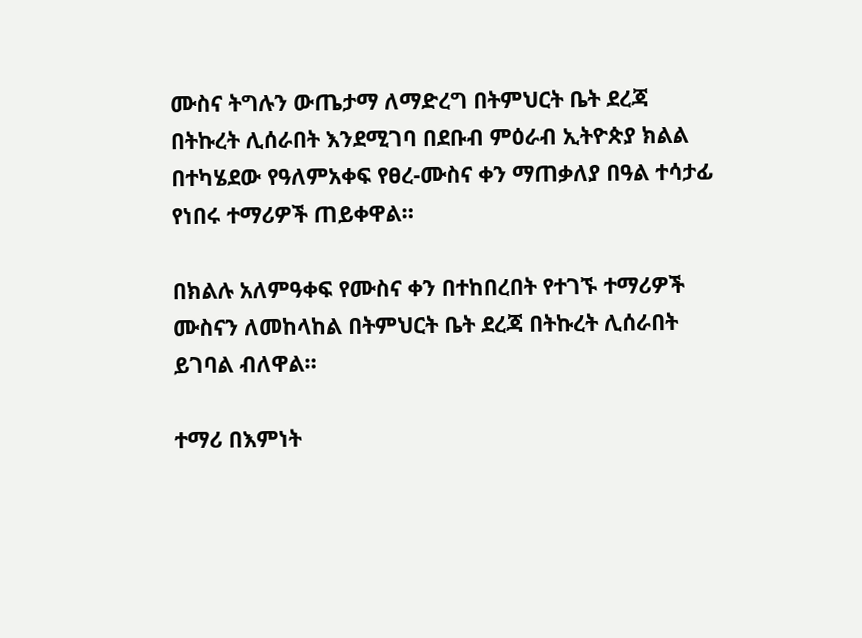ሙስና ትግሉን ውጤታማ ለማድረግ በትምህርት ቤት ደረጃ በትኩረት ሊሰራበት እንደሚገባ በደቡብ ምዕራብ ኢትዮጵያ ክልል በተካሄደው የዓለምአቀፍ የፀረ-ሙስና ቀን ማጠቃለያ በዓል ተሳታፊ የነበሩ ተማሪዎች ጠይቀዋል።

በክልሉ አለምዓቀፍ የሙስና ቀን በተከበረበት የተገኙ ተማሪዎች ሙስናን ለመከላከል በትምህርት ቤት ደረጃ በትኩረት ሊሰራበት ይገባል ብለዋል።

ተማሪ በእምነት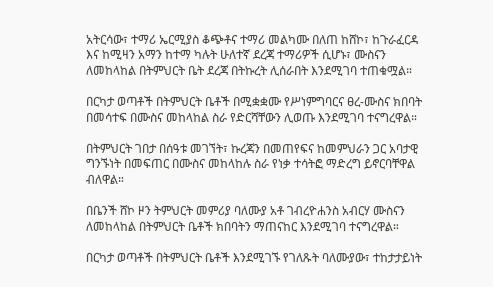አትርሳው፣ ተማሪ ኤርሚያስ ቆጭቶና ተማሪ መልካሙ በለጠ ከሸኮ፣ ከጉራፈርዳ እና ከሚዛን አማን ከተማ ካሉት ሁለተኛ ደረጃ ተማሪዎች ሲሆኑ፣ ሙስናን ለመከላከል በትምህርት ቤት ደረጃ በትኩረት ሊሰራበት እንደሚገባ ተጠቁሟል።

በርካታ ወጣቶች በትምህርት ቤቶች በሚቋቋሙ የሥነምግባርና ፀረ-ሙስና ክበባት በመሳተፍ በሙስና መከላከል ስራ የድርሻቸውን ሊወጡ እንደሚገባ ተናግረዋል።

በትምህርት ገበታ በሰዓቱ መገኘት፣ ኩረጃን በመጠየፍና ከመምህራን ጋር አባታዊ ግንኙነት በመፍጠር በሙስና መከላከሉ ስራ የነቃ ተሳትፎ ማድረግ ይኖርባቸዋል ብለዋል።

በቤንች ሸኮ ዞን ትምህርት መምሪያ ባለሙያ አቶ ገብረዮሐንስ አብርሃ ሙስናን ለመከላከል በትምህርት ቤቶች ክበባትን ማጠናከር እንደሚገባ ተናግረዋል።

በርካታ ወጣቶች በትምህርት ቤቶች እንደሚገኙ የገለጹት ባለሙያው፣ ተከታታይነት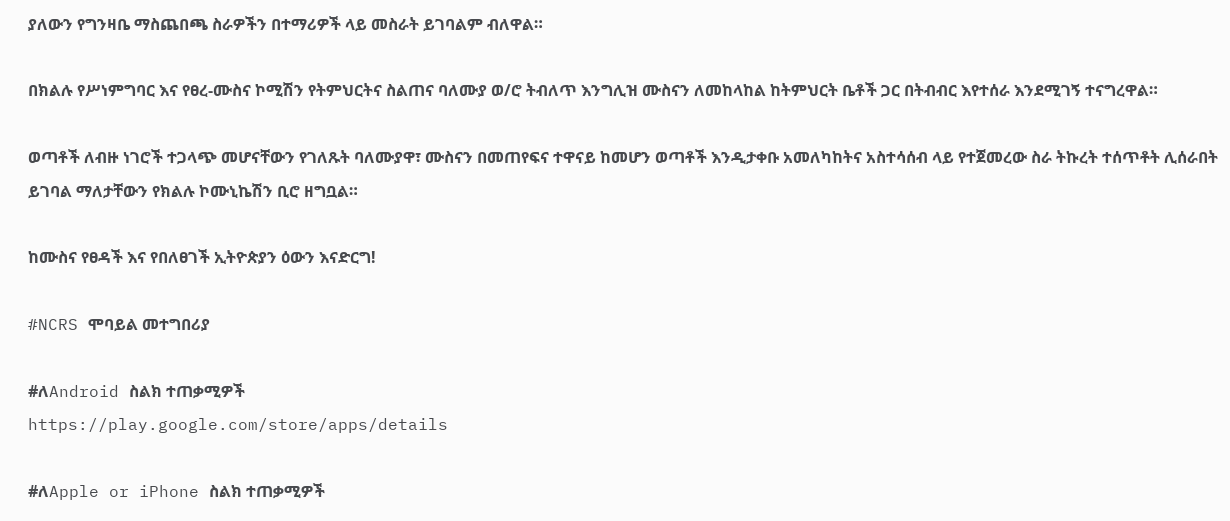ያለውን የግንዛቤ ማስጨበጫ ስራዎችን በተማሪዎች ላይ መስራት ይገባልም ብለዋል።

በክልሉ የሥነምግባር እና የፀረ-ሙስና ኮሚሽን የትምህርትና ስልጠና ባለሙያ ወ/ሮ ትብለጥ እንግሊዝ ሙስናን ለመከላከል ከትምህርት ቤቶች ጋር በትብብር እየተሰራ እንደሚገኝ ተናግረዋል።

ወጣቶች ለብዙ ነገሮች ተጋላጭ መሆናቸውን የገለጹት ባለሙያዋ፣ ሙስናን በመጠየፍና ተዋናይ ከመሆን ወጣቶች እንዲታቀቡ አመለካከትና አስተሳሰብ ላይ የተጀመረው ስራ ትኩረት ተሰጥቶት ሊሰራበት ይገባል ማለታቸውን የክልሉ ኮሙኒኬሽን ቢሮ ዘግቧል።

ከሙስና የፀዳች እና የበለፀገች ኢትዮጵያን ዕውን እናድርግ!

#NCRS ሞባይል መተግበሪያ

#ለAndroid ስልክ ተጠቃሚዎች
https://play.google.com/store/apps/details

#ለApple or iPhone ስልክ ተጠቃሚዎች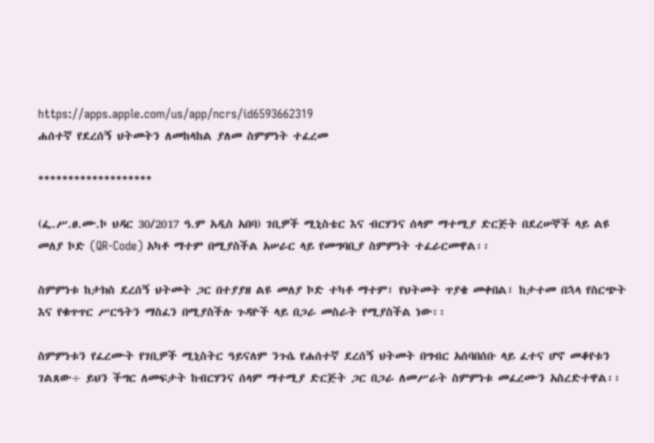https://apps.apple.com/us/app/ncrs/id6593662319
ሐሰተኛ የደረሰኝ ህትመትን ለመከላከል ያለመ ስምምነት ተፈረመ

*******************

(ፌ.ሥ.ፀ.ሙ.ኮ ህዳር 30/2017 ዓ.ም አዲስ አበባ) ገቢዎች ሚኒስቴር እና ብርሃንና ሰላም ማተሚያ ድርጅት በደረሠኞች ላይ ልዩ መለያ ኮድ (QR-Code) አካቶ ማተም በሚያስችል አሠራር ላይ የመግባቢያ ስምምነት ተፈራርመዋል፡፡

ስምምነቱ ከታክስ ደረሰኝ ህትመት ጋር በተያያዘ ልዩ መለያ ኮድ ተካቶ ማተም፣ የህትመት ጥያቄ መቀበል፣ ከታተመ በኋላ የስርጭት እና የቁጥጥር ሥርዓትን ማስፈን በሚያስችሉ ጉዳዮች ላይ በጋራ መስራት የሚያስችል ነው፡፡

ስምምነቱን የፈረሙት የገቢዎች ሚኒስትር ዓይናለም ንጉሴ የሐሰተኛ ደረሰኝ ህትመት በግብር አሰባበሰቡ ላይ ፈተና ሆኖ መቆየቱን ገልጸው÷ ይህን ችግር ለመፍታት ከብርሃንና ሰላም ማተሚያ ድርጅት ጋር በጋራ ለመሥራት ስምምነቱ መፈረሙን አስረድተዋል፡፡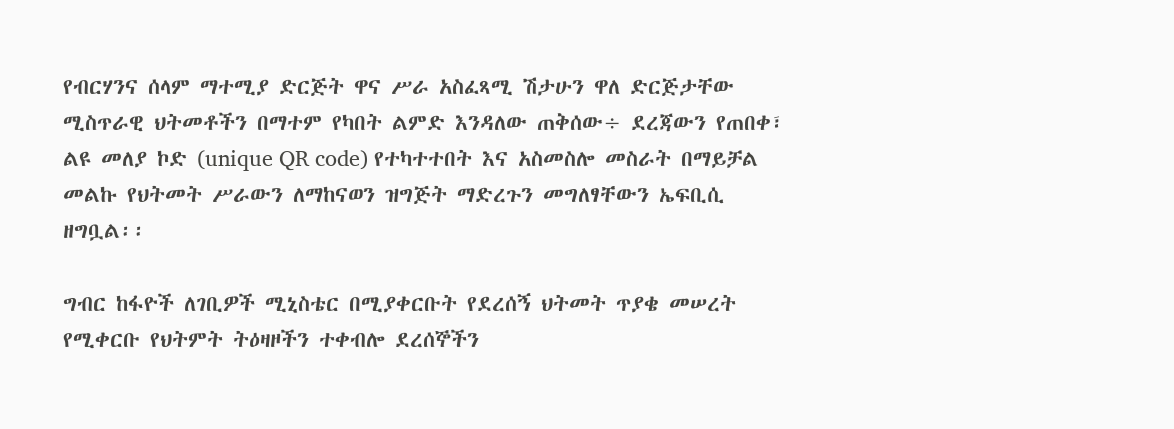የብርሃንና ሰላም ማተሚያ ድርጅት ዋና ሥራ አስፈጻሚ ሽታሁን ዋለ ድርጅታቸው ሚስጥራዊ ህትመቶችን በማተም የካበት ልምድ እንዳለው ጠቅሰው÷ ደረጃውን የጠበቀ፣ ልዩ መለያ ኮድ (unique QR code) የተካተተበት እና አስመስሎ መስራት በማይቻል መልኩ የህትመት ሥራውን ለማከናወን ዝግጅት ማድረጉን መግለፃቸውን ኤፍቢሲ ዘግቧል፡፡

ግብር ከፋዮች ለገቢዎች ሚኒስቴር በሚያቀርቡት የደረሰኝ ህትመት ጥያቄ መሠረት የሚቀርቡ የህትምት ትዕዛዞችን ተቀብሎ ደረሰኞችን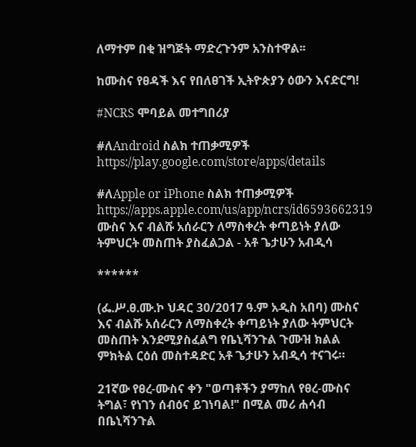ለማተም በቂ ዝግጅት ማድረጉንም አንስተዋል፡፡

ከሙስና የፀዳች እና የበለፀገች ኢትዮጵያን ዕውን እናድርግ!

#NCRS ሞባይል መተግበሪያ

#ለAndroid ስልክ ተጠቃሚዎች
https://play.google.com/store/apps/details

#ለApple or iPhone ስልክ ተጠቃሚዎች
https://apps.apple.com/us/app/ncrs/id6593662319
ሙስና እና ብልሹ አሰራርን ለማስቀረት ቀጣይነት ያለው ትምህርት መስጠት ያስፈልጋል - አቶ ጌታሁን አብዲሳ

******

(ፌ.ሥ.ፀ.ሙ.ኮ ህዳር 30/2017 ዓ.ም አዲስ አበባ) ሙስና እና ብልሹ አሰራርን ለማስቀረት ቀጣይነት ያለው ትምህርት መስጠት እንደሚያስፈልግ የቤኒሻንጉል ጉሙዝ ክልል ምክትል ርዕሰ መስተዳድር አቶ ጌታሁን አብዲሳ ተናገሩ።

21ኛው የፀረ-ሙስና ቀን "ወጣቶችን ያማከለ የፀረ-ሙስና ትግል፣ የነገን ሰብዕና ይገነባል!" በሚል መሪ ሐሳብ በቤኒሻንጉል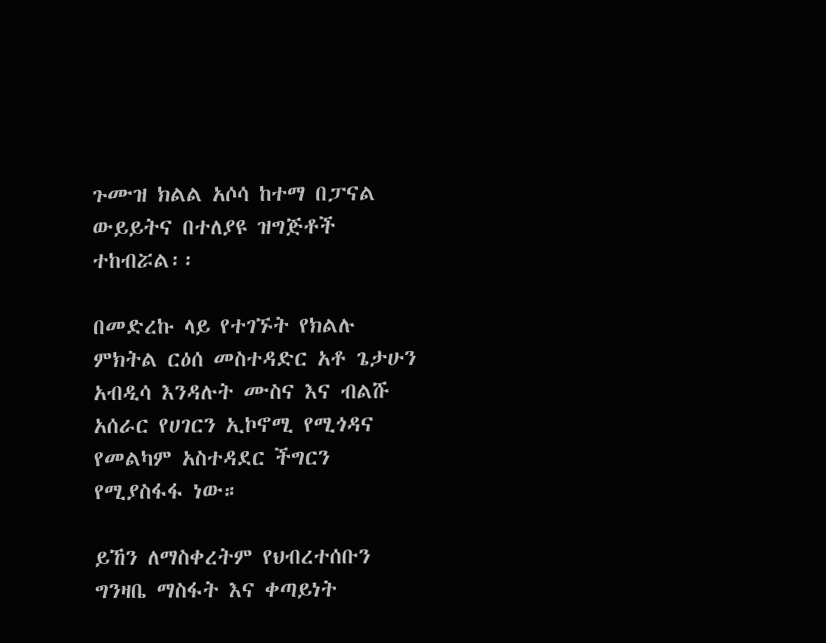ጉሙዝ ክልል አሶሳ ከተማ በፓናል ውይይትና በተለያዩ ዝግጅቶች ተከብሯል፡፡

በመድረኩ ላይ የተገኙት የክልሉ ምክትል ርዕሰ መስተዳድር አቶ ጌታሁን አብዲሳ እንዳሉት ሙስና እና ብልሹ አሰራር የሀገርን ኢኮኖሚ የሚጎዳና የመልካም አስተዳደር ችግርን የሚያስፋፋ ነው።

ይኸን ለማስቀረትም የህብረተሰቡን ግንዛቤ ማስፋት እና ቀጣይነት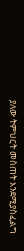ያለው ትምህርት መስጠት እንደሚያስፈልግ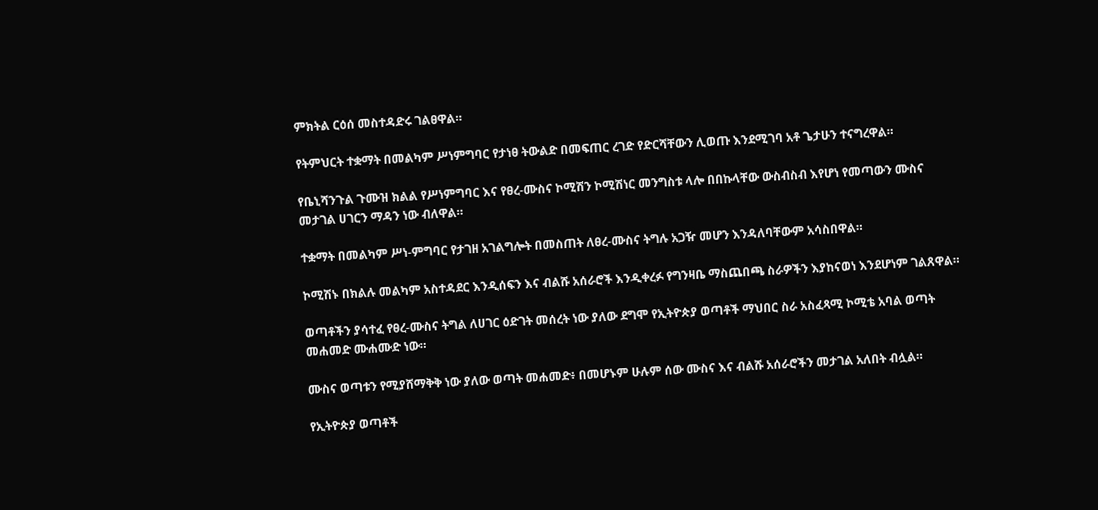ምክትል ርዕሰ መስተዳድሩ ገልፀዋል።

የትምህርት ተቋማት በመልካም ሥነምግባር የታነፀ ትውልድ በመፍጠር ረገድ የድርሻቸውን ሊወጡ እንደሚገባ አቶ ጌታሁን ተናግረዋል።

የቤኒሻንጉል ጉሙዝ ክልል የሥነምግባር እና የፀረ-ሙስና ኮሚሽን ኮሚሽነር መንግስቱ ላሎ በበኩላቸው ውስብስብ እየሆነ የመጣውን ሙስና መታገል ሀገርን ማዳን ነው ብለዋል።

ተቋማት በመልካም ሥነ-ምግባር የታገዘ አገልግሎት በመስጠት ለፀረ-ሙስና ትግሉ አጋዥ መሆን እንዳለባቸውም አሳስበዋል።

ኮሚሽኑ በክልሉ መልካም አስተዳደር እንዲሰፍን እና ብልሹ አሰራሮች እንዲቀረፉ የግንዛቤ ማስጨበጫ ስራዎችን እያከናወነ እንደሆነም ገልጸዋል።

ወጣቶችን ያሳተፈ የፀረ-ሙስና ትግል ለሀገር ዕድገት መሰረት ነው ያለው ደግሞ የኢትዮጵያ ወጣቶች ማህበር ስራ አስፈጻሚ ኮሚቴ አባል ወጣት መሐመድ ሙሐሙድ ነው።

ሙስና ወጣቱን የሚያሸማቅቅ ነው ያለው ወጣት መሐመድ፥ በመሆኑም ሁሉም ሰው ሙስና እና ብልሹ አሰራሮችን መታገል አለበት ብሏል።

የኢትዮጵያ ወጣቶች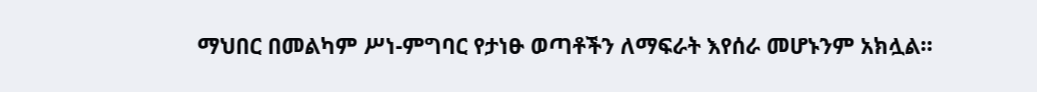ማህበር በመልካም ሥነ-ምግባር የታነፁ ወጣቶችን ለማፍራት እየሰራ መሆኑንም አክሏል።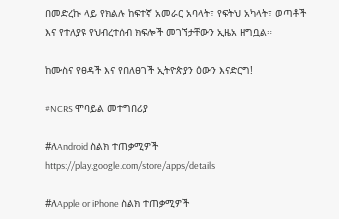በመድረኩ ላይ የክልሉ ከፍተኛ አመራር አባላት፣ የፍትህ አካላት፣ ወጣቶች እና የተለያዩ የህብረተሰብ ክፍሎች መገኘታቸውን ኢዜአ ዘግቧል።

ከሙስና የፀዳች እና የበለፀገች ኢትዮጵያን ዕውን እናድርግ!

#NCRS ሞባይል መተግበሪያ

#ለAndroid ስልክ ተጠቃሚዎች
https://play.google.com/store/apps/details

#ለApple or iPhone ስልክ ተጠቃሚዎች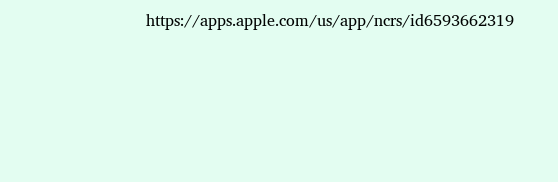https://apps.apple.com/us/app/ncrs/id6593662319